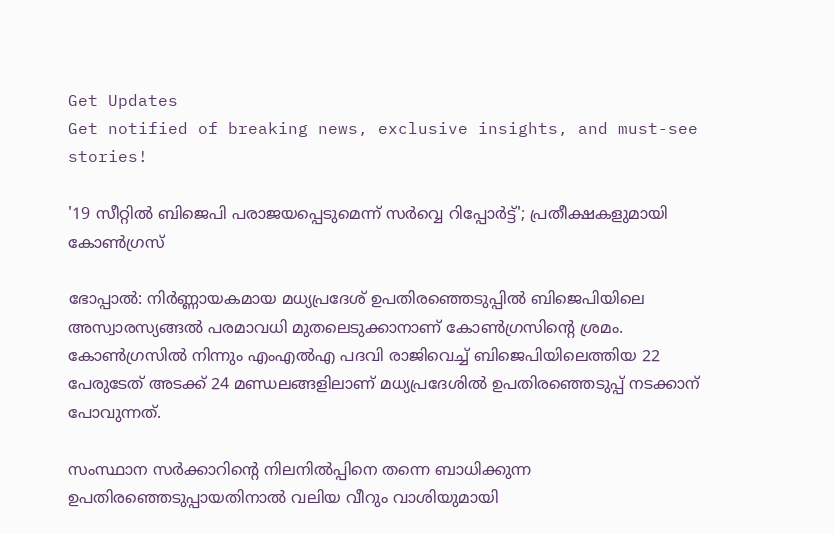Get Updates
Get notified of breaking news, exclusive insights, and must-see stories!

'19 സീറ്റില്‍ ബിജെപി പരാജയപ്പെടുമെന്ന് സര്‍വ്വെ റിപ്പോര്‍ട്ട്'; പ്രതീക്ഷകളുമായി കോണ്‍ഗ്രസ്

ഭോപ്പാല്‍: നിര്‍ണ്ണായകമായ മധ്യപ്രദേശ് ഉപതിര‍ഞ്ഞെടുപ്പില്‍ ബിജെപിയിലെ അസ്വാരസ്യങ്ങല്‍ പരമാവധി മുതലെടുക്കാനാണ് കോണ്‍ഗ്രസിന്‍റെ ശ്രമം. കോണ്‍ഗ്രസില്‍ നിന്നും എംഎല്‍എ പദവി രാജിവെച്ച് ബിജെപിയിലെത്തിയ 22 പേരുടേത് അടക്ക് 24 മണ്ഡലങ്ങളിലാണ് മധ്യപ്രദേശില്‍ ഉപതിരഞ്ഞെടുപ്പ് നടക്കാന‍് പോവുന്നത്.

സംസ്ഥാന സര്‍ക്കാറിന്‍റെ നിലനില്‍പ്പിനെ തന്നെ ബാധിക്കുന്ന ഉപതിരഞ്ഞെടുപ്പായതിനാല്‍ വലിയ വീറും വാശിയുമായി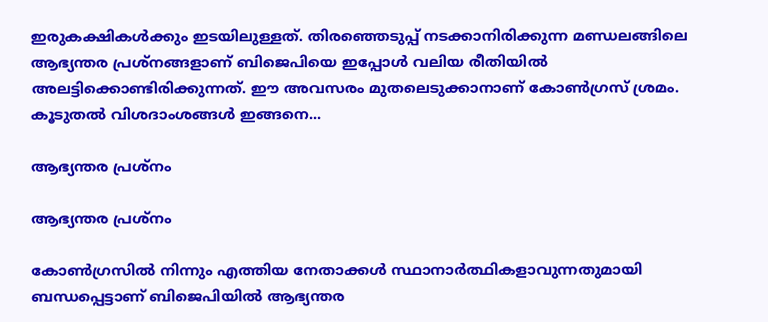ഇരുകക്ഷികള്‍ക്കും ഇടയിലുള്ളത്. തിരഞ്ഞെടുപ്പ് നടക്കാനിരിക്കുന്ന മണ്ഡലങ്ങിലെ ആഭ്യന്തര പ്രശ്നങ്ങളാണ് ബിജെപിയെ ഇപ്പോള്‍ വലിയ രീതിയില്‍ അലട്ടിക്കൊണ്ടിരിക്കുന്നത്. ഈ അവസരം മുതലെടുക്കാനാണ് കോണ്‍ഗ്രസ് ശ്രമം. കൂടുതല്‍ വിശദാംശങ്ങള്‍ ഇങ്ങനെ...

ആഭ്യന്തര പ്രശ്നം

ആഭ്യന്തര പ്രശ്നം

കോണ്‍ഗ്രസില്‍ നിന്നും എത്തിയ നേതാക്കള്‍ സ്ഥാനാര്‍ത്ഥികളാവുന്നതുമായി ബന്ധപ്പെട്ടാണ് ബിജെപിയില്‍ ആഭ്യന്തര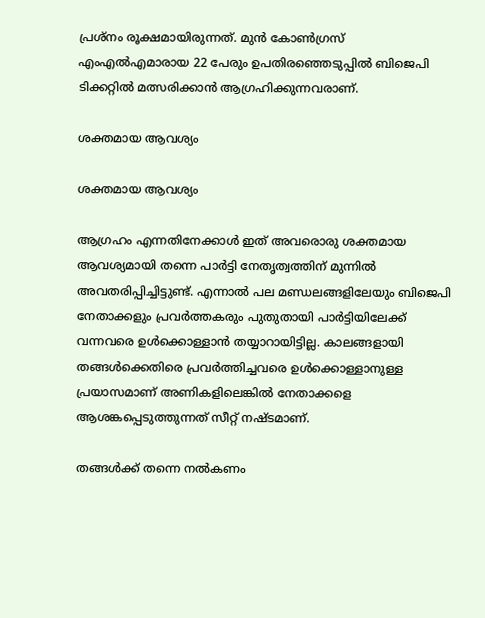പ്രശ്നം രൂക്ഷമായിരുന്നത്. മുന്‍ കോണ്‍ഗ്രസ് എംഎല്‍എമാരായ 22 പേരും ഉപതിരഞ്ഞെടുപ്പില്‍ ബിജെപി ടിക്കറ്റില്‍ മത്സരിക്കാന്‍ ആഗ്രഹിക്കുന്നവരാണ്.

ശക്തമായ ആവശ്യം

ശക്തമായ ആവശ്യം

ആഗ്രഹം എന്നതിനേക്കാള്‍ ഇത് അവരൊരു ശക്തമായ ആവശ്യമായി തന്നെ പാര്‍ട്ടി നേതൃത്വത്തിന് മുന്നില്‍ അവതരിപ്പിച്ചിട്ടുണ്ട്. എന്നാല്‍ പല മണ്ഡലങ്ങളിലേയും ബിജെപി നേതാക്കളും പ്രവര്‍ത്തകരും പുതുതായി പാര്‍ട്ടിയിലേക്ക് വന്നവരെ ഉള്‍ക്കൊള്ളാന്‍ തയ്യാറായിട്ടില്ല. കാലങ്ങളായി തങ്ങള്‍ക്കെതിരെ പ്രവര്‍ത്തിച്ചവരെ ഉള്‍ക്കൊള്ളാനുള്ള പ്രയാസമാണ് അണികളിലെങ്കില്‍ നേതാക്കളെ ആശങ്കപ്പെടുത്തുന്നത് സീറ്റ് നഷ്ടമാണ്.

തങ്ങള്‍ക്ക് തന്നെ നല്‍കണം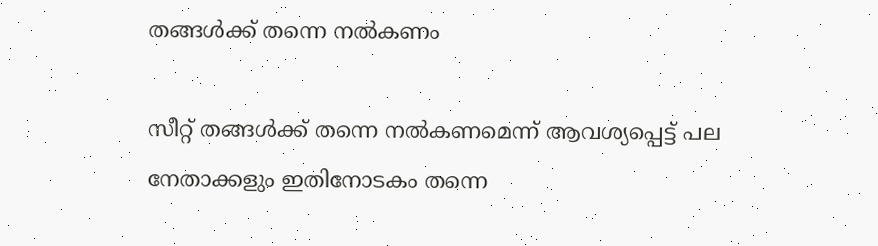തങ്ങള്‍ക്ക് തന്നെ നല്‍കണം

സീറ്റ് തങ്ങള്‍ക്ക് തന്നെ നല്‍കണമെന്ന് ആവശ്യപ്പെട്ട് പല നേതാക്കളും ഇതിനോടകം തന്നെ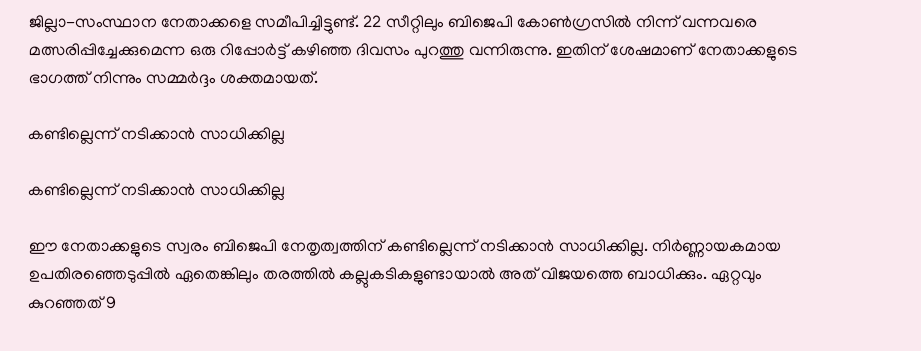ജില്ലാ-സംസ്ഥാന നേതാക്കളെ സമീപിച്ചിട്ടുണ്ട്. 22 സീറ്റിലും ബിജെപി കോണ്‍ഗ്രസില്‍ നിന്ന് വന്നവരെ മത്സരിപ്പിച്ചേക്കുമെന്ന ഒരു റിപ്പോര്‍ട്ട് കഴിഞ്ഞ ദിവസം പുറത്തു വന്നിരുന്നു. ഇതിന് ശേഷമാണ് നേതാക്കളുടെ ഭാഗത്ത് നിന്നും സമ്മര്‍ദ്ദം ശക്തമായത്.

കണ്ടില്ലെന്ന് നടിക്കാന്‍ സാധിക്കില്ല

കണ്ടില്ലെന്ന് നടിക്കാന്‍ സാധിക്കില്ല

ഈ നേതാക്കളുടെ സ്വരം ബിജെപി നേതൃത്വത്തിന് കണ്ടില്ലെന്ന് നടിക്കാന്‍ സാധിക്കില്ല. നിര്‍ണ്ണായകമായ ഉപതിരഞ്ഞെടുപ്പില്‍ ഏതെങ്കിലും തരത്തില്‍ കല്ലുകടികളുണ്ടായാല്‍ അത് വിജയത്തെ ബാധിക്കും. ഏറ്റവും കുറഞ്ഞത് 9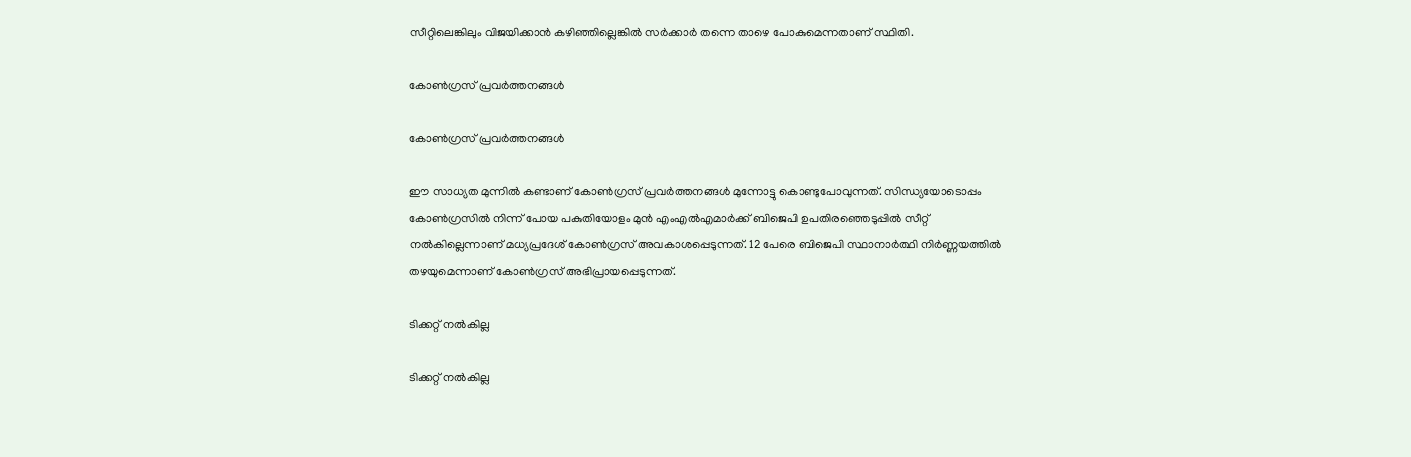സീറ്റിലെങ്കിലും വിജയിക്കാന്‍ കഴിഞ്ഞില്ലെങ്കില്‍ സര്‍ക്കാര്‍ തന്നെ താഴെ പോകുമെന്നതാണ് സ്ഥിതി.

കോണ്‍ഗ്രസ് പ്രവര്‍ത്തനങ്ങള്‍

കോണ്‍ഗ്രസ് പ്രവര്‍ത്തനങ്ങള്‍

ഈ സാധ്യത മുന്നില്‍ കണ്ടാണ് കോണ്‍ഗ്രസ് പ്രവര്‍ത്തനങ്ങള്‍ മുന്നോട്ടു കൊണ്ടുപോവുന്നത്. സിന്ധ്യയോടൊപ്പം കോണ്‍ഗ്രസില്‍ നിന്ന് പോയ പകുതിയോളം മുന്‍ എംഎല്‍എമാര്‍ക്ക് ബിജെപി ഉപതിരഞ്ഞെടുപ്പില്‍ സീറ്റ് നല്‍കില്ലെന്നാണ് മധ്യപ്രദേശ് കോണ്‍ഗ്രസ് അവകാശപ്പെടുന്നത്. 12 പേരെ ബിജെപി സ്ഥാനാര്‍ത്ഥി നിര്‍ണ്ണയത്തില്‍ തഴയുമെന്നാണ് കോണ്‍ഗ്രസ് അഭിപ്രായപ്പെടുന്നത്.

ടിക്കറ്റ് നല്‍കില്ല

ടിക്കറ്റ് നല്‍കില്ല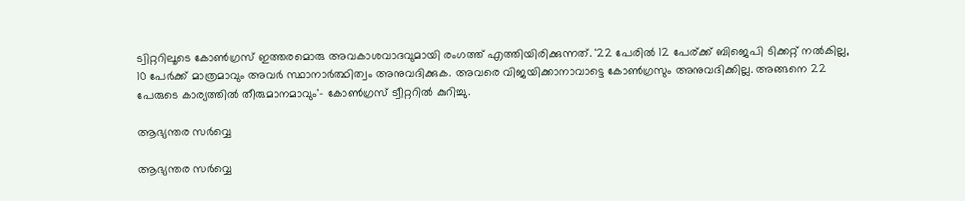ട്വിറ്ററിലൂടെ കോണ്‍ഗ്രസ് ഇത്തരമൊരു അവകാശവാദവുമായി രംഗത്ത് എത്തിയിരിക്കുന്നത്. '22 പേരില്‍ 12 പേര‍്ക്ക് ബിജെപി ടിക്കറ്റ് നല്‍കില്ല, 10 പേര്‍ക്ക് മാത്രമാവും അവര്‍ സ്ഥാനാര്‍ത്ഥിത്വം അനുവദിക്കുക. അവരെ വിജയിക്കാനാവാട്ടെ കോണ്‍ഗ്രസും അനുവദിക്കില്ല. അങ്ങനെ 22 പേരുടെ കാര്യത്തില്‍ തീരുമാനമാവും'- കോണ്‍ഗ്രസ് ട്വീറ്ററില്‍ കുറിച്ചു.

ആഭ്യന്തര സര്‍വ്വെ

ആഭ്യന്തര സര്‍വ്വെ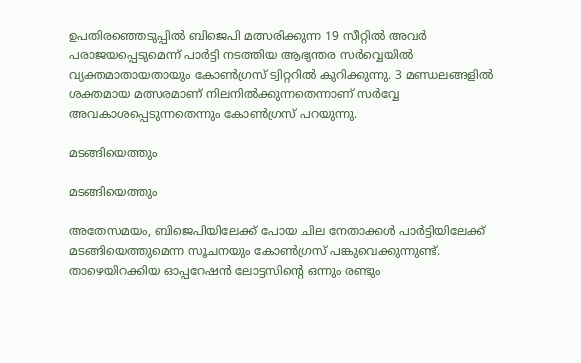ഉപതിരഞ്ഞെടുപ്പില്‍ ബിജെപി മത്സരിക്കുന്ന 19 സീറ്റില്‍ അവര്‍ പരാജയപ്പെടുമെന്ന് പാര്‍ട്ടി നടത്തിയ ആഭ്യന്തര സര്‍വ്വെയില്‍ വ്യക്തമാതായതായും കോണ്‍ഗ്രസ് ട്വിറ്ററില്‍ കുറിക്കുന്നു. 3 മണ്ഡലങ്ങളില്‍ ശക്തമായ മത്സരമാണ് നിലനില്‍ക്കുന്നതെന്നാണ് സര്‍വ്വേ അവകാശപ്പെടുന്നതെന്നും കോണ്‍ഗ്രസ് പറയുന്നു.

മടങ്ങിയെത്തും

മടങ്ങിയെത്തും

അതേസമയം, ബിജെപിയിലേക്ക് പോയ ചില നേതാക്കള്‍ പാര്‍ട്ടിയിലേക്ക് മടങ്ങിയെത്തുമെന്ന സൂചനയും കോണ്‍ഗ്രസ് പങ്കുവെക്കുന്നുണ്ട്. താഴെയിറക്കിയ ഓപ്പറേഷൻ ലോട്ടസിന്റെ ഒന്നും രണ്ടും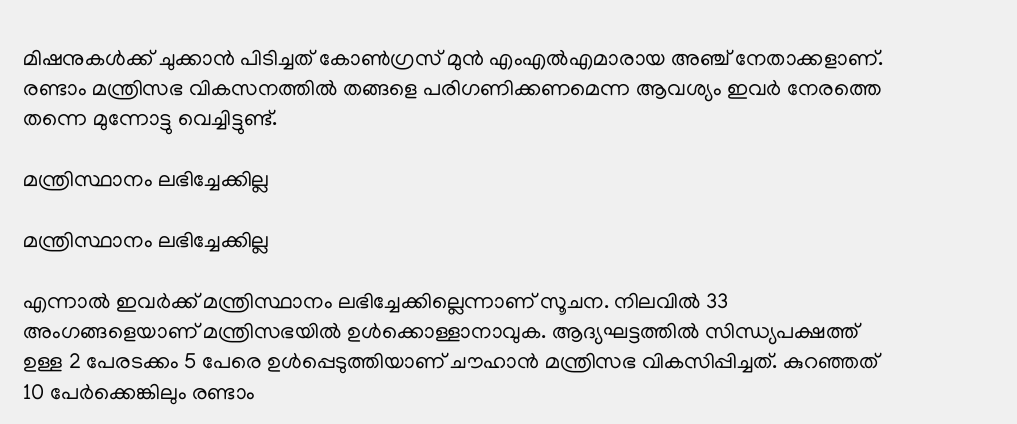മിഷനുകൾക്ക് ചുക്കാൻ പിടിച്ചത് കോൺഗ്രസ് മുൻ എംഎൽഎമാരായ അഞ്ച് നേതാക്കളാണ്. രണ്ടാം മന്ത്രിസഭ വികസനത്തിൽ തങ്ങളെ പരിഗണിക്കണമെന്ന ആവശ്യം ഇവര്‍ നേരത്തെ തന്നെ മുന്നോട്ടു വെച്ചിട്ടുണ്ട്.

മന്ത്രിസ്ഥാനം ലഭിച്ചേക്കില്ല

മന്ത്രിസ്ഥാനം ലഭിച്ചേക്കില്ല

എന്നാൽ ഇവർക്ക് മന്ത്രിസ്ഥാനം ലഭിച്ചേക്കില്ലെന്നാണ് സൂചന. നിലവിൽ 33 അംഗങ്ങളെയാണ് മന്ത്രിസഭയിൽ ഉൾക്കൊള്ളാനാവുക. ആദ്യഘട്ടത്തില്‍ സിന്ധ്യപക്ഷത്ത് ഉള്ള 2 പേരടക്കം 5 പേരെ ഉൾപ്പെടുത്തിയാണ് ചൗഹാൻ മന്ത്രിസഭ വികസിപ്പിച്ചത്. കുറഞ്ഞത് 10 പേർക്കെങ്കിലും രണ്ടാം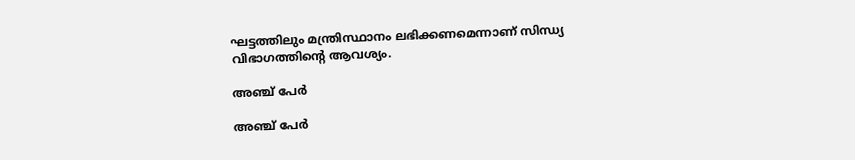ഘട്ടത്തിലും മന്ത്രിസ്ഥാനം ലഭിക്കണമെന്നാണ് സിന്ധ്യ വിഭാഗത്തിന്റെ ആവശ്യം.

അഞ്ച് പേര്‍

അഞ്ച് പേര്‍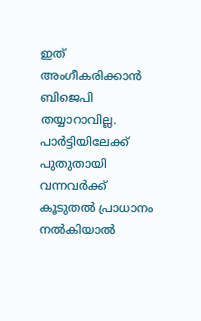ഇത് അംഗീകരിക്കാന്‍ ബിജെപി തയ്യാറാവില്ല. പാര്‍ട്ടിയിലേക്ക് പുതുതായി വന്നവര്‍ക്ക് കൂടുതല്‍ പ്രാധാനം നല്‍കിയാല്‍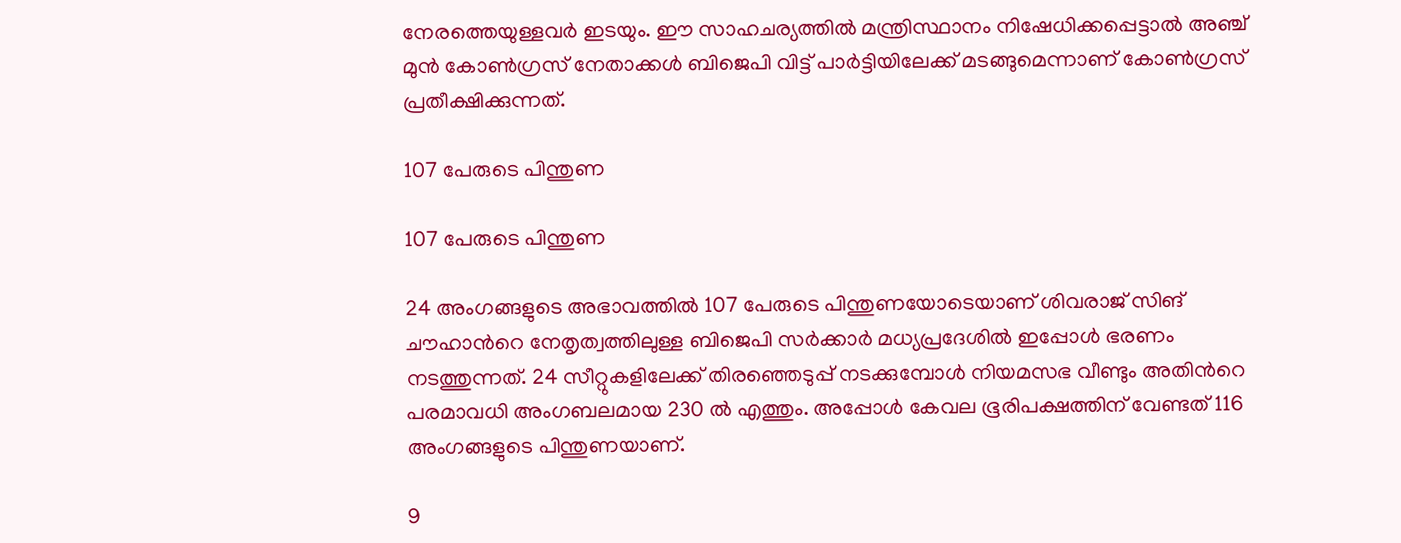നേരത്തെയുള്ളവര്‍ ഇടയും. ഈ സാഹചര്യത്തിൽ മന്ത്രിസ്ഥാനം നിഷേധിക്കപ്പെട്ടാൽ അഞ്ച് മുൻ കോൺഗ്രസ് നേതാക്കൾ ബിജെപി വിട്ട് പാര്‍ട്ടിയിലേക്ക് മടങ്ങുമെന്നാണ് കോൺഗ്രസ് പ്രതീക്ഷിക്കുന്നത്.

107 പേരുടെ പിന്തുണ

107 പേരുടെ പിന്തുണ

24 അംഗങ്ങളുടെ അഭാവത്തില്‍ 107 പേരുടെ പിന്തുണയോടെയാണ് ശിവരാജ് സിങ് ചൗഹാന്‍റെ നേതൃത്വത്തിലുള്ള ബിജെപി സര്‍ക്കാര്‍ മധ്യപ്രദേശില്‍ ഇപ്പോള്‍ ഭരണം നടത്തുന്നത്. 24 സീറ്റുകളിലേക്ക് തിരഞ്ഞെടുപ്പ് നടക്കുമ്പോള്‍ നിയമസഭ വീണ്ടും അതിന്‍റെ പരമാവധി അംഗബലമായ 230 ല്‍ എത്തും. അപ്പോള്‍ കേവല ഭൂരിപക്ഷത്തിന് വേണ്ടത് 116 അംഗങ്ങളുടെ പിന്തുണയാണ്.

9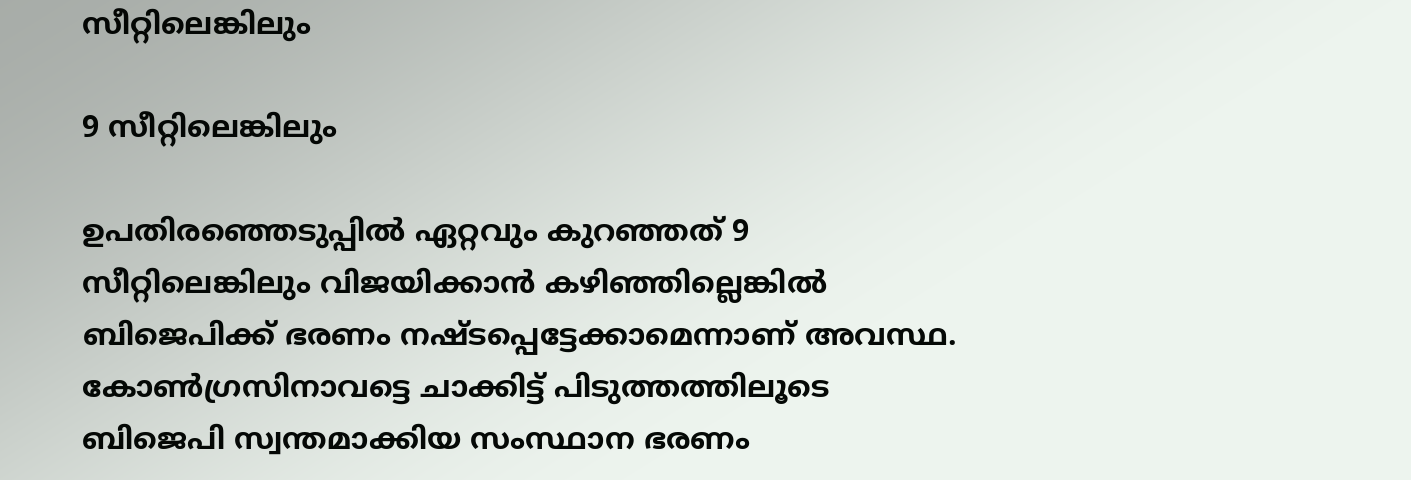സീറ്റിലെങ്കിലും

9 സീറ്റിലെങ്കിലും

ഉപതിരഞ്ഞെടുപ്പില്‍ ഏറ്റവും കുറഞ്ഞത് 9 സീറ്റിലെങ്കിലും വിജയിക്കാന്‍ കഴിഞ്ഞില്ലെങ്കില്‍ ബിജെപിക്ക് ഭരണം നഷ്ടപ്പെട്ടേക്കാമെന്നാണ് അവസ്ഥ. കോണ്‍ഗ്രസിനാവട്ടെ ചാക്കിട്ട് പിടുത്തത്തിലൂടെ ബിജെപി സ്വന്തമാക്കിയ സംസ്ഥാന ഭരണം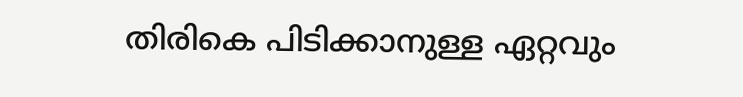തിരികെ പിടിക്കാനുള്ള ഏറ്റവും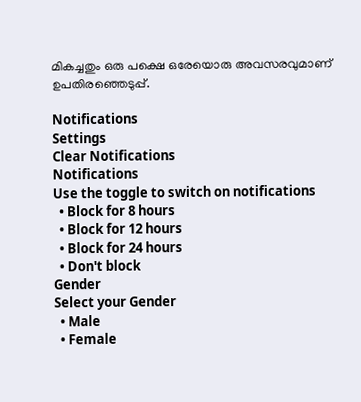മികച്ചതും ഒരു പക്ഷെ ഒരേയൊരു അവസരവുമാണ് ഉപതിരഞ്ഞെടുപ്പ്.

Notifications
Settings
Clear Notifications
Notifications
Use the toggle to switch on notifications
  • Block for 8 hours
  • Block for 12 hours
  • Block for 24 hours
  • Don't block
Gender
Select your Gender
  • Male
  • Female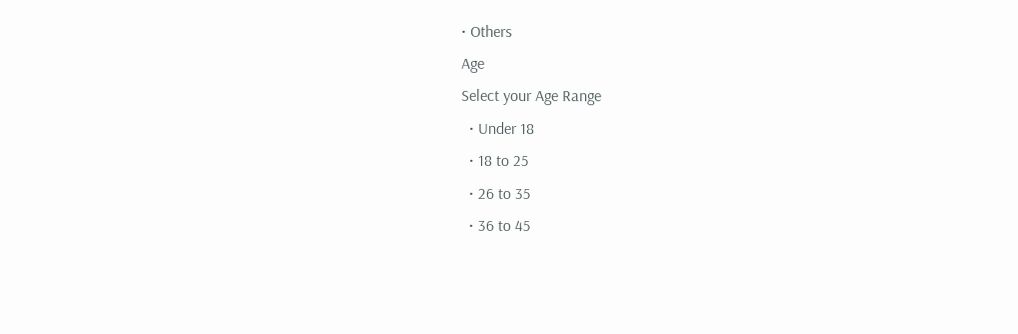• Others
Age
Select your Age Range
  • Under 18
  • 18 to 25
  • 26 to 35
  • 36 to 45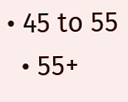• 45 to 55
  • 55+